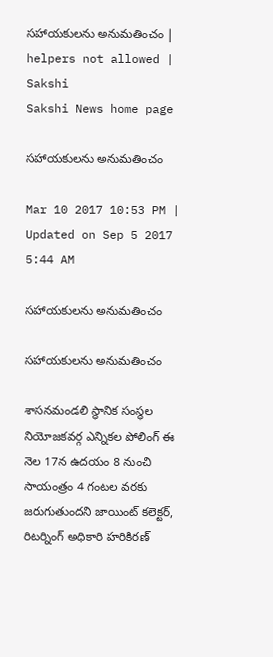సహాయకులను అనుమతించం | helpers not allowed | Sakshi
Sakshi News home page

సహాయకులను అనుమతించం

Mar 10 2017 10:53 PM | Updated on Sep 5 2017 5:44 AM

సహాయకులను అనుమతించం

సహాయకులను అనుమతించం

శాసనమండలి స్థానిక సంస్థల నియోజకవర్గ ఎన్నికల పోలింగ్‌ ఈ నెల 17న ఉదయం 8 నుంచి సాయంత్రం 4 గంటల వరకు జరుగుతుందని జాయింట్‌ కలెక్టర్, రిటర్నింగ్‌ అధికారి హరికిరణ్‌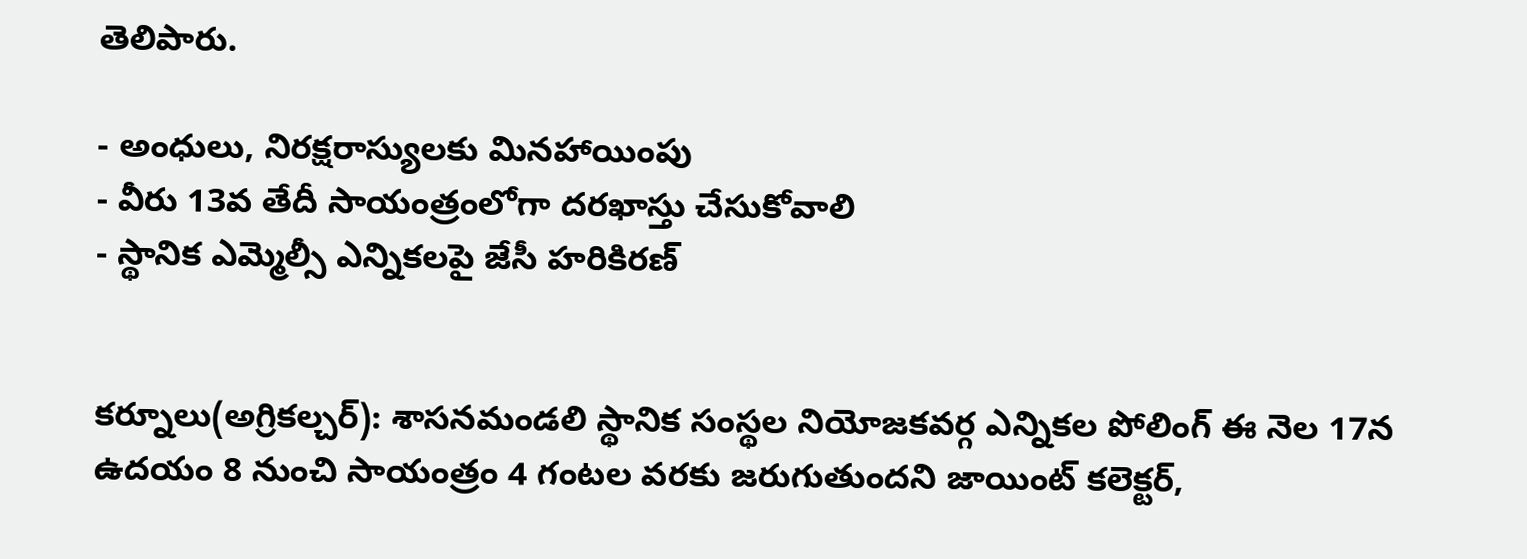తెలిపారు.

- అంధులు, నిరక్షరాస్యులకు మినహాయింపు
- వీరు 13వ తేదీ సాయంత్రంలోగా దరఖాస్తు చేసుకోవాలి
- స్థానిక ఎమ్మెల్సీ ఎన్నికలపై జేసీ హరికిరణ్‌


కర్నూలు(అగ్రికల్చర్‌): శాసనమండలి స్థానిక సంస్థల నియోజకవర్గ ఎన్నికల పోలింగ్‌ ఈ నెల 17న ఉదయం 8 నుంచి సాయంత్రం 4 గంటల వరకు జరుగుతుందని జాయింట్‌ కలెక్టర్,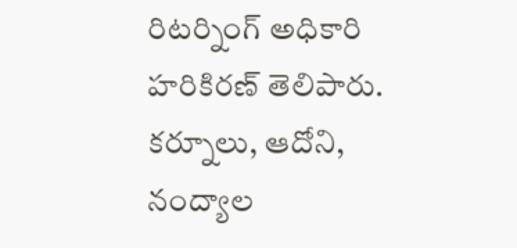రిటర్నింగ్‌ అధికారి హరికిరణ్‌ తెలిపారు. కర్నూలు, ఆదోని, నంద్యాల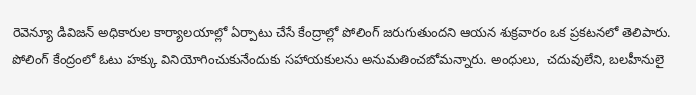రెవెన్యూ డివిజన్‌ అధికారుల కార్యాలయాల్లో ఏర్పాటు చేసే కేంద్రాల్లో పోలింగ్‌ జరుగుతుందని ఆయన శుక్రవారం ఒక ప్రకటనలో తెలిపారు. పోలింగ్‌ కేంద్రంలో ఓటు హక్కు వినియోగించుకునేందుకు సహాయకులను అనుమతించబోమన్నారు. అంధులు,  చదువులేని, బలహీనులై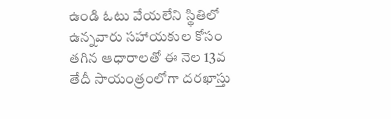ఉండి ఓటు వేయలేని స్థితిలో ఉన్నవారు సహాయకుల కోసం తగిన ఆధారాలతో ఈ నెల 13వ తేదీ సాయంత్రంలోగా దరఖాస్తు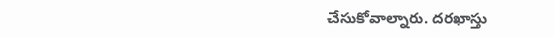చేసుకోవాల్నారు. దరఖాస్తు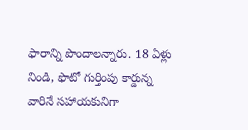ఫారాన్ని పొందాలన్నారు. 18 ఏళ్లు నిండి, ఫొటో గుర్తింపు కార్డున్న వారినే సహాయకునిగా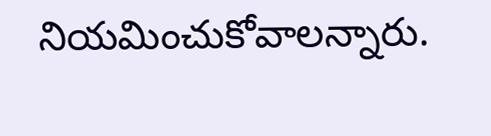నియమించుకోవాలన్నారు.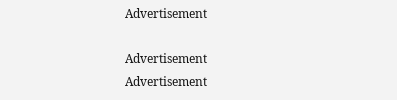Advertisement

Advertisement
Advertisement